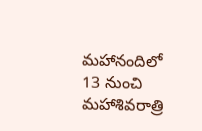మహానందిలో 13 నుంచి మహాశివరాత్రి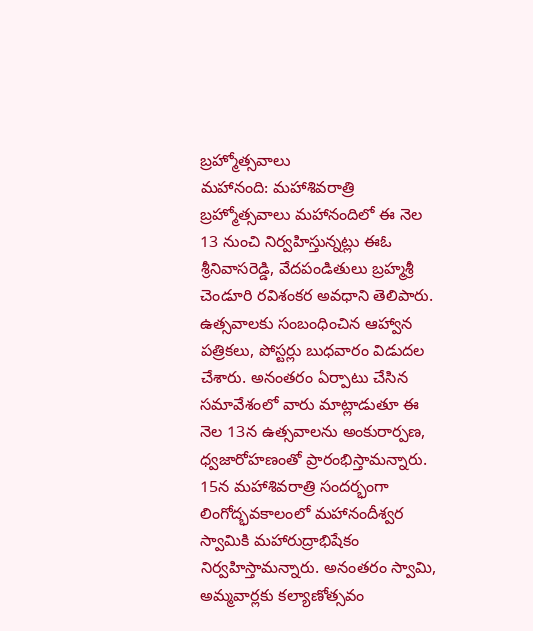బ్రహ్మోత్సవాలు
మహానంది: మహాశివరాత్రి బ్రహ్మోత్సవాలు మహానందిలో ఈ నెల 13 నుంచి నిర్వహిస్తున్నట్లు ఈఓ శ్రీనివాసరెడ్డి, వేదపండితులు బ్రహ్మశ్రీ చెండూరి రవిశంకర అవధాని తెలిపారు. ఉత్సవాలకు సంబంధించిన ఆహ్వాన పత్రికలు, పోస్టర్లు బుధవారం విడుదల చేశారు. అనంతరం ఏర్పాటు చేసిన సమావేశంలో వారు మాట్లాడుతూ ఈ నెల 13న ఉత్సవాలను అంకురార్పణ, ధ్వజారోహణంతో ప్రారంభిస్తామన్నారు. 15న మహాశివరాత్రి సందర్భంగా లింగోద్భవకాలంలో మహానందీశ్వర స్వామికి మహారుద్రాభిషేకం నిర్వహిస్తామన్నారు. అనంతరం స్వామి, అమ్మవార్లకు కల్యాణోత్సవం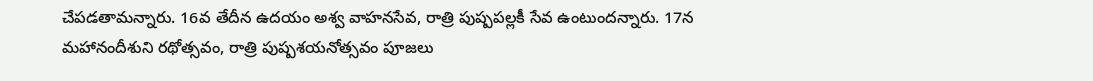చేపడతామన్నారు. 16వ తేదీన ఉదయం అశ్వ వాహనసేవ, రాత్రి పుష్పపల్లకీ సేవ ఉంటుందన్నారు. 17న మహానందీశుని రథోత్సవం, రాత్రి పుష్పశయనోత్సవం పూజలు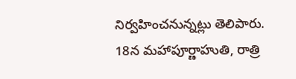నిర్వహించనున్నట్లు తెలిపారు. 18న మహాపూర్ణాహుతి, రాత్రి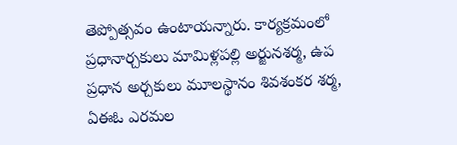తెప్పోత్సవం ఉంటాయన్నారు. కార్యక్రమంలో ప్రధానార్చకులు మామిళ్లపల్లి అర్జునశర్మ, ఉప ప్రధాన అర్చకులు మూలస్థానం శివశంకర శర్మ, ఏఈఓ ఎరమల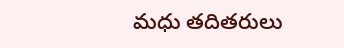మధు తదితరులు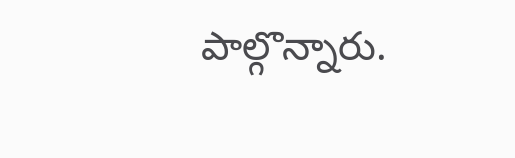పాల్గొన్నారు.